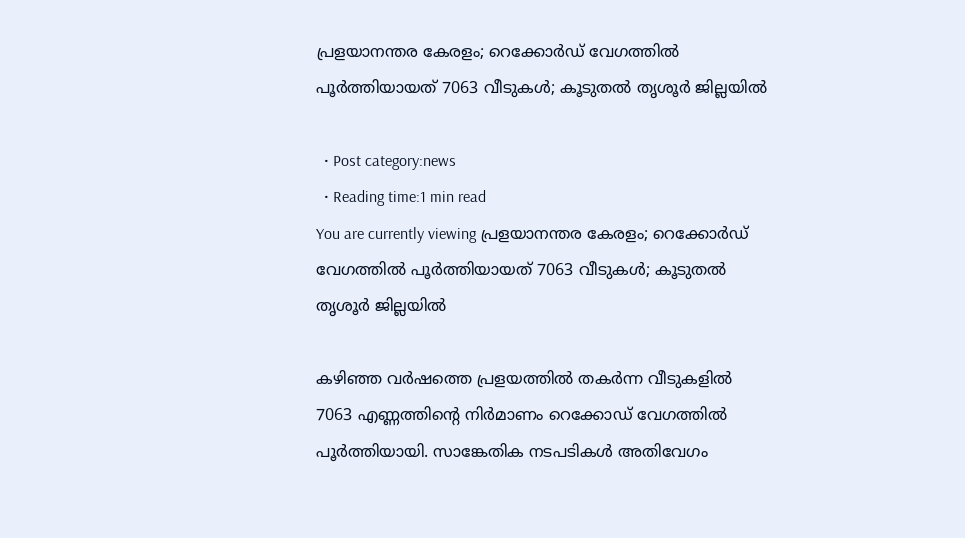പ്രളയാനന്തര കേരളം; റെക്കോര്‍ഡ്‌ വേഗത്തില്‍ പൂര്‍ത്തിയായത്‌ 7063 വീടുകള്‍; കൂടുതല്‍ തൃശൂര്‍ ജില്ലയില്‍

  • Post category:news
  • Reading time:1 min read
You are currently viewing പ്രളയാനന്തര കേരളം; റെക്കോര്‍ഡ്‌ വേഗത്തില്‍ പൂര്‍ത്തിയായത്‌ 7063 വീടുകള്‍; കൂടുതല്‍ തൃശൂര്‍ ജില്ലയില്‍

കഴിഞ്ഞ വര്‍ഷത്തെ പ്രളയത്തില്‍ തകര്‍ന്ന വീടുകളില്‍ 7063 എണ്ണത്തിന്‍റെ നിര്‍മാണം റെക്കോഡ്‌ വേഗത്തില്‍ പൂര്‍ത്തിയായി. സാങ്കേതിക നടപടികള്‍ അതിവേഗം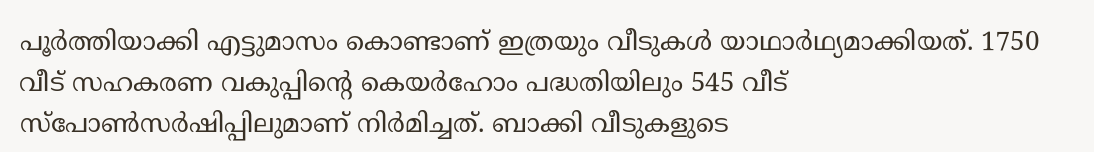പൂര്‍ത്തിയാക്കി എട്ടുമാസം കൊണ്ടാണ്‌ ഇത്രയും വീടുകള്‍ യാഥാര്‍ഥ്യമാക്കിയത്‌. 1750 വീട്‌ സഹകരണ വകുപ്പിന്‍റെ കെയര്‍ഹോം പദ്ധതിയിലും 545 വീട്‌ സ്‌പോണ്‍സര്‍ഷിപ്പിലുമാണ്‌ നിര്‍മിച്ചത്‌. ബാക്കി വീടുകളുടെ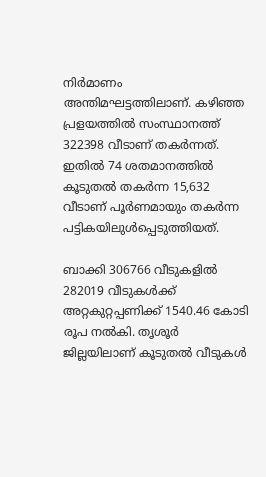നിര്‍മാണം അന്തിമഘട്ടത്തിലാണ്‌. കഴിഞ്ഞ പ്രളയത്തില്‍ സംസ്ഥാനത്ത്‌ 322398 വീടാണ്‌ തകര്‍ന്നത്‌. ഇതില്‍ 74 ശതമാനത്തില്‍ കൂടുതല്‍ തകര്‍ന്ന 15,632 വീടാണ്‌ പൂര്‍ണമായും തകര്‍ന്ന പട്ടികയിലുള്‍പ്പെടുത്തിയത്‌.

ബാക്കി 306766 വീടുകളില്‍ 282019 വീടുകള്‍ക്ക്‌ അറ്റകുറ്റപ്പണിക്ക്‌ 1540.46 കോടി രൂപ നല്‍കി. തൃശൂര്‍ ജില്ലയിലാണ്‌ കൂടുതല്‍ വീടുകള്‍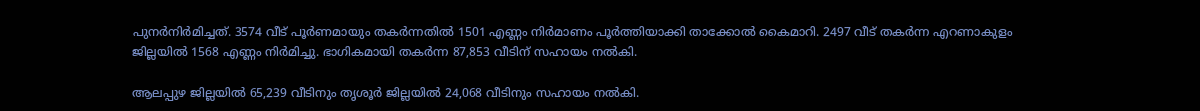പുനര്‍നിര്‍മിച്ചത്‌. 3574 വീട്‌ പൂര്‍ണമായും തകര്‍ന്നതില്‍ 1501 എണ്ണം നിര്‍മാണം പൂര്‍ത്തിയാക്കി താക്കോല്‍ കൈമാറി. 2497 വീട്‌ തകര്‍ന്ന എറണാകുളം ജില്ലയില്‍ 1568 എണ്ണം നിര്‍മിച്ചു. ഭാഗികമായി തകര്‍ന്ന 87,853 വീടിന്‌ സഹായം നല്‍കി.

ആലപ്പുഴ ജില്ലയില്‍ 65,239 വീടിനും തൃശൂര്‍ ജില്ലയില്‍ 24,068 വീടിനും സഹായം നല്‍കി.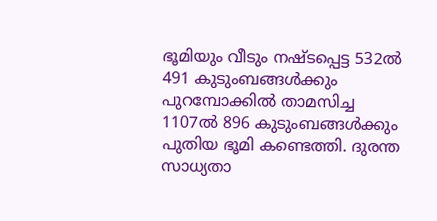ഭൂമിയും വീടും നഷ്‌ടപ്പെട്ട 532ല്‍ 491 കുടുംബങ്ങള്‍ക്കും പുറമ്പോക്കില്‍ താമസിച്ച 1107ല്‍ 896 കുടുംബങ്ങള്‍ക്കും പുതിയ ഭൂമി കണ്ടെത്തി. ദുരന്ത സാധ്യതാ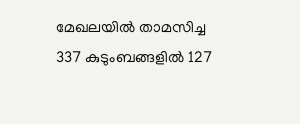മേഖലയില്‍ താമസിച്ച 337 കുടുംബങ്ങളില്‍ 127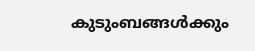കുടുംബങ്ങള്‍ക്കും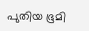പുതിയ ഭൂമി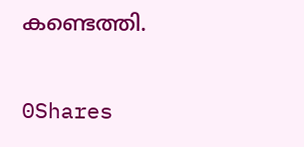കണ്ടെത്തി.

0Shares